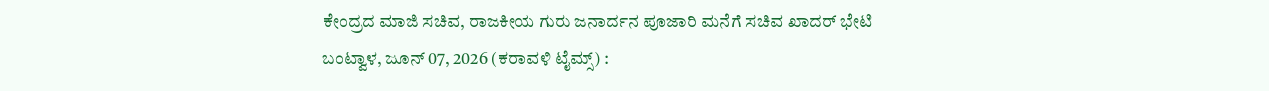ಕೇಂದ್ರದ ಮಾಜಿ ಸಚಿವ, ರಾಜಕೀಯ ಗುರು ಜನಾರ್ದನ ಪೂಜಾರಿ ಮನೆಗೆ ಸಚಿವ ಖಾದರ್ ಭೇಟಿ
ಬಂಟ್ವಾಳ, ಜೂನ್ 07, 2026 (ಕರಾವಳಿ ಟೈಮ್ಸ್) :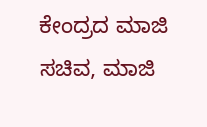ಕೇಂದ್ರದ ಮಾಜಿ ಸಚಿವ, ಮಾಜಿ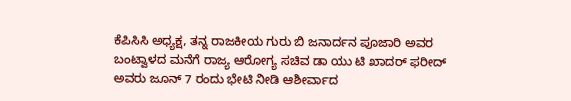ಕೆಪಿಸಿಸಿ ಅಧ್ಯಕ್ಷ, ತನ್ನ ರಾಜಕೀಯ ಗುರು ಬಿ ಜನಾರ್ದನ ಪೂಜಾರಿ ಅವರ ಬಂಟ್ವಾಳದ ಮನೆಗೆ ರಾಜ್ಯ ಆರೋಗ್ಯ ಸಚಿವ ಡಾ ಯು ಟಿ ಖಾದರ್ ಫರೀದ್ ಅವರು ಜೂನ್ 7 ರಂದು ಭೇಟಿ ನೀಡಿ ಆಶೀರ್ವಾದ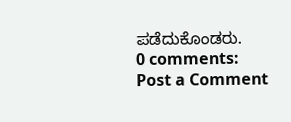ಪಡೆದುಕೊಂಡರು.
0 comments:
Post a Comment